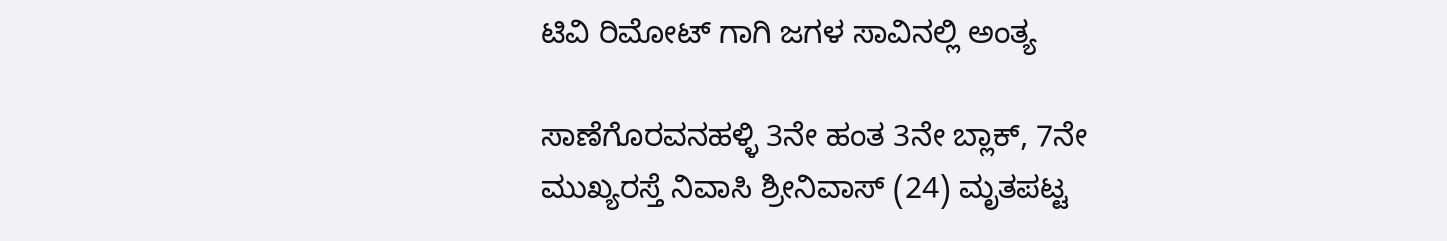ಟಿವಿ ರಿಮೋಟ್ ಗಾಗಿ ಜಗಳ ಸಾವಿನಲ್ಲಿ ಅಂತ್ಯ

ಸಾಣೆಗೊರವನಹಳ್ಳಿ 3ನೇ ಹಂತ 3ನೇ ಬ್ಲಾಕ್, 7ನೇ ಮುಖ್ಯರಸ್ತೆ ನಿವಾಸಿ ಶ್ರೀನಿವಾಸ್ (24) ಮೃತಪಟ್ಟ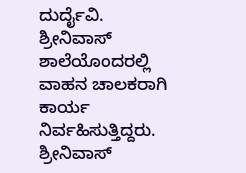ದುರ್ದೈವಿ.
ಶ್ರೀನಿವಾಸ್ ಶಾಲೆಯೊಂದರಲ್ಲಿ ವಾಹನ ಚಾಲಕರಾಗಿ ಕಾರ್ಯ ನಿರ್ವಹಿಸುತ್ತಿದ್ದರು. ಶ್ರೀನಿವಾಸ್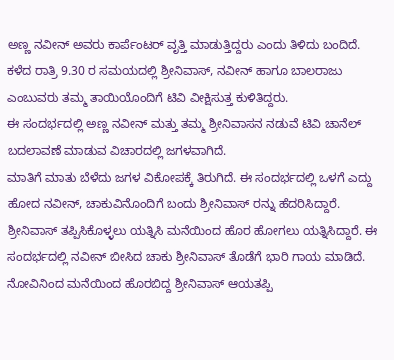ಅಣ್ಣ ನವೀನ್ ಅವರು ಕಾರ್ಪೆಂಟರ್ ವೃತ್ತಿ ಮಾಡುತ್ತಿದ್ದರು ಎಂದು ತಿಳಿದು ಬಂದಿದೆ.
ಕಳೆದ ರಾತ್ರಿ 9.30 ರ ಸಮಯದಲ್ಲಿ ಶ್ರೀನಿವಾಸ್, ನವೀನ್ ಹಾಗೂ ಬಾಲರಾಜು ಎಂಬುವರು ತಮ್ಮ ತಾಯಿಯೊಂದಿಗೆ ಟಿವಿ ವೀಕ್ಷಿಸುತ್ತ ಕುಳಿತಿದ್ದರು.
ಈ ಸಂದರ್ಭದಲ್ಲಿ ಅಣ್ಣ ನವೀನ್ ಮತ್ತು ತಮ್ಮ ಶ್ರೀನಿವಾಸನ ನಡುವೆ ಟಿವಿ ಚಾನೆಲ್ ಬದಲಾವಣೆ ಮಾಡುವ ವಿಚಾರದಲ್ಲಿ ಜಗಳವಾಗಿದೆ.
ಮಾತಿಗೆ ಮಾತು ಬೆಳೆದು ಜಗಳ ವಿಕೋಪಕ್ಕೆ ತಿರುಗಿದೆ. ಈ ಸಂದರ್ಭದಲ್ಲಿ ಒಳಗೆ ಎದ್ದು ಹೋದ ನವೀನ್, ಚಾಕುವಿನೊಂದಿಗೆ ಬಂದು ಶ್ರೀನಿವಾಸ್ ರನ್ನು ಹೆದರಿಸಿದ್ದಾರೆ.
ಶ್ರೀನಿವಾಸ್ ತಪ್ಪಿಸಿಕೊಳ್ಳಲು ಯತ್ನಿಸಿ ಮನೆಯಿಂದ ಹೊರ ಹೋಗಲು ಯತ್ನಿಸಿದ್ದಾರೆ. ಈ ಸಂದರ್ಭದಲ್ಲಿ ನವೀನ್ ಬೀಸಿದ ಚಾಕು ಶ್ರೀನಿವಾಸ್ ತೊಡೆಗೆ ಭಾರಿ ಗಾಯ ಮಾಡಿದೆ. ನೋವಿನಿಂದ ಮನೆಯಿಂದ ಹೊರಬಿದ್ದ ಶ್ರೀನಿವಾಸ್ ಆಯತಪ್ಪಿ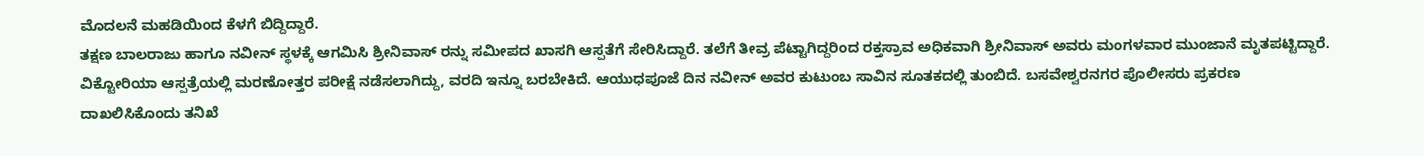ಮೊದಲನೆ ಮಹಡಿಯಿಂದ ಕೆಳಗೆ ಬಿದ್ದಿದ್ದಾರೆ.
ತಕ್ಷಣ ಬಾಲರಾಜು ಹಾಗೂ ನವೀನ್ ಸ್ಥಳಕ್ಕೆ ಆಗಮಿಸಿ ಶ್ರೀನಿವಾಸ್ ರನ್ನು ಸಮೀಪದ ಖಾಸಗಿ ಆಸ್ಪತೆಗೆ ಸೇರಿಸಿದ್ದಾರೆ. ತಲೆಗೆ ತೀವ್ರ ಪೆಟ್ಟಾಗಿದ್ದರಿಂದ ರಕ್ತಸ್ರಾವ ಅಧಿಕವಾಗಿ ಶ್ರೀನಿವಾಸ್ ಅವರು ಮಂಗಳವಾರ ಮುಂಜಾನೆ ಮೃತಪಟ್ಟಿದ್ದಾರೆ.
ವಿಕ್ಟೋರಿಯಾ ಆಸ್ಪತ್ರೆಯಲ್ಲಿ ಮರಣೋತ್ತರ ಪರೀಕ್ಷೆ ನಡೆಸಲಾಗಿದ್ದು, ವರದಿ ಇನ್ನೂ ಬರಬೇಕಿದೆ. ಆಯುಧಪೂಜೆ ದಿನ ನವೀನ್ ಅವರ ಕುಟುಂಬ ಸಾವಿನ ಸೂತಕದಲ್ಲಿ ತುಂಬಿದೆ. ಬಸವೇಶ್ವರನಗರ ಪೊಲೀಸರು ಪ್ರಕರಣ ದಾಖಲಿಸಿಕೊಂದು ತನಿಖೆ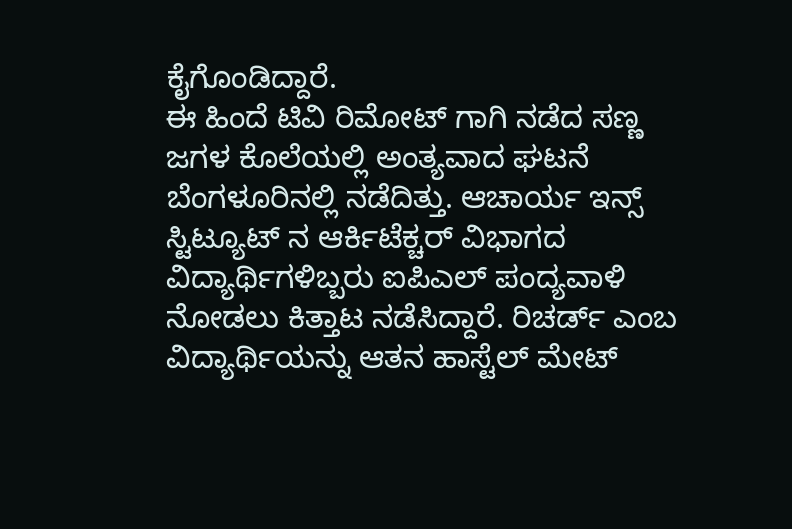ಕೈಗೊಂಡಿದ್ದಾರೆ.
ಈ ಹಿಂದೆ ಟಿವಿ ರಿಮೋಟ್ ಗಾಗಿ ನಡೆದ ಸಣ್ಣ ಜಗಳ ಕೊಲೆಯಲ್ಲಿ ಅಂತ್ಯವಾದ ಘಟನೆ ಬೆಂಗಳೂರಿನಲ್ಲಿ ನಡೆದಿತ್ತು. ಆಚಾರ್ಯ ಇನ್ಸ್ ಸ್ಟಿಟ್ಯೂಟ್ ನ ಆರ್ಕಿಟೆಕ್ಚರ್ ವಿಭಾಗದ ವಿದ್ಯಾರ್ಥಿಗಳಿಬ್ಬರು ಐಪಿಎಲ್ ಪಂದ್ಯವಾಳಿ ನೋಡಲು ಕಿತ್ತಾಟ ನಡೆಸಿದ್ದಾರೆ. ರಿಚರ್ಡ್ ಎಂಬ ವಿದ್ಯಾರ್ಥಿಯನ್ನು ಆತನ ಹಾಸ್ಟೆಲ್ ಮೇಟ್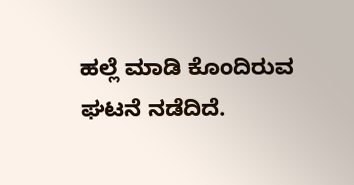ಹಲ್ಲೆ ಮಾಡಿ ಕೊಂದಿರುವ ಘಟನೆ ನಡೆದಿದೆ.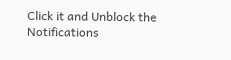Click it and Unblock the Notifications